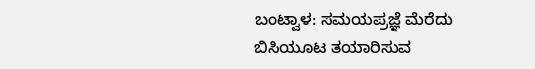ಬಂಟ್ವಾಳ: ಸಮಯಪ್ರಜ್ಞೆ ಮೆರೆದು ಬಿಸಿಯೂಟ ತಯಾರಿಸುವ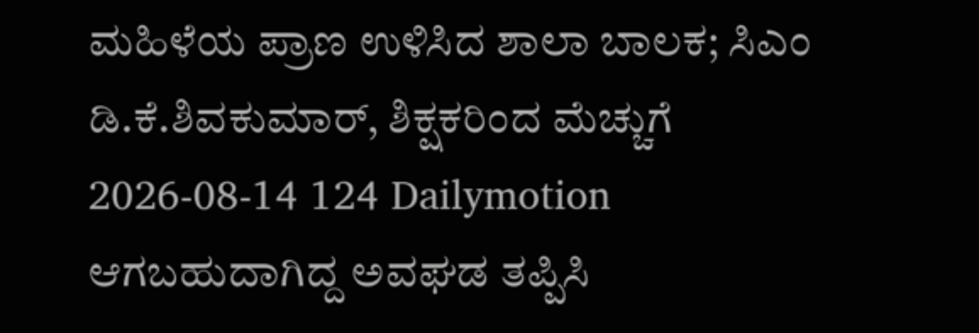ಮಹಿಳೆಯ ಪ್ರಾಣ ಉಳಿಸಿದ ಶಾಲಾ ಬಾಲಕ; ಸಿಎಂ ಡಿ.ಕೆ.ಶಿವಕುಮಾರ್, ಶಿಕ್ಷಕರಿಂದ ಮೆಚ್ಚುಗೆ
2026-08-14 124 Dailymotion
ಆಗಬಹುದಾಗಿದ್ದ ಅವಘಡ ತಪ್ಪಿಸಿ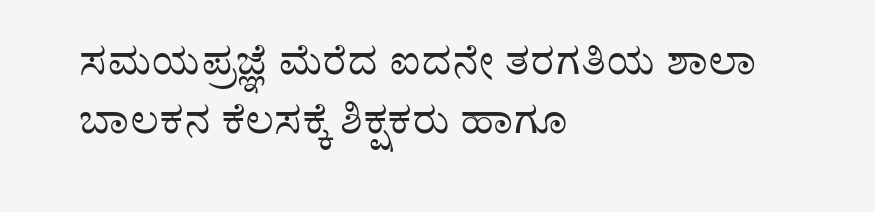ಸಮಯಪ್ರಜ್ಞೆ ಮೆರೆದ ಐದನೇ ತರಗತಿಯ ಶಾಲಾ ಬಾಲಕನ ಕೆಲಸಕ್ಕೆ ಶಿಕ್ಷಕರು ಹಾಗೂ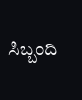ಸಿಬ್ಬಂದಿ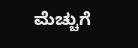ಮೆಚ್ಚುಗೆ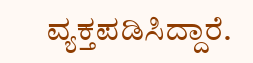ವ್ಯಕ್ತಪಡಿಸಿದ್ದಾರೆ.